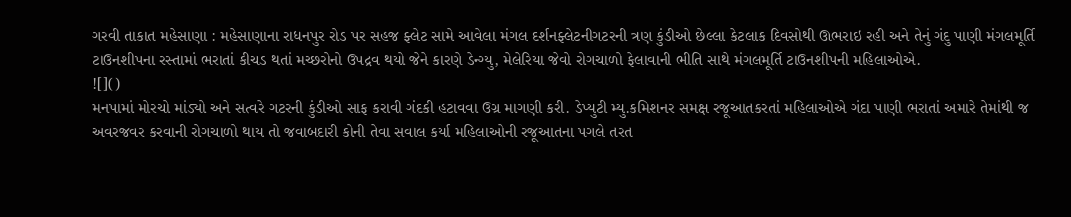ગરવી તાકાત મહેસાણા : મહેસાણાના રાધનપુર રોડ પર સહજ ફ્લેટ સામે આવેલા મંગલ દર્શનફ્લેટનીગટરની ત્રણ કુંડીઓ છેલ્લા કેટલાક દિવસોથી ઊભરાઇ રહી અને તેનું ગંદુ પાણી મંગલમૂર્તિ ટાઉનશીપના રસ્તામાં ભરાતાં કીચડ થતાં મચ્છરોનો ઉપદ્રવ થયો જેને કારણે ડેન્ગ્યુ, મેલેરિયા જેવો રોગચાળો ફેલાવાની ભીતિ સાથે મંગલમૂર્તિ ટાઉનશીપની મહિલાઓએ.
![]()
મનપામાં મોરચો માંડ્યો અને સત્વરે ગટરની કુંડીઓ સાફ કરાવી ગંદકી હટાવવા ઉગ્ર માગણી કરી. ડેપ્યુટી મ્યુ.કમિશનર સમક્ષ રજૂઆતકરતાં મહિલાઓએ ગંદા પાણી ભરાતાં અમારે તેમાંથી જ અવરજવર કરવાની રોગચાળો થાય તો જવાબદારી કોની તેવા સવાલ કર્યા મહિલાઓની રજૂઆતના પગલે તરત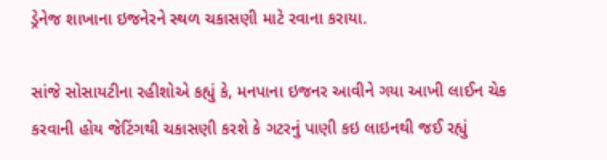ડ્રેનેજ શાખાના ઇજનેરને સ્થળ ચકાસણી માટે રવાના કરાયા.

સાંજે સોસાયટીના રહીશોએ કહ્યું કે, મનપાના ઇજનર આવીને ગયા આખી લાઈન ચેક કરવાની હોય જેટિંગથી ચકાસણી કરશે કે ગટરનું પાણી કઇ લાઇનથી જઈ રહ્યું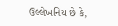ઉલ્લેખનિય છે કે,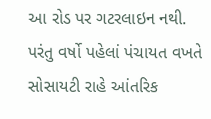આ રોડ પર ગટરલાઇન નથી. પરંતુ વર્ષો પહેલાં પંચાયત વખતે સોસાયટી રાહે આંતરિક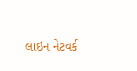લાઇન નેટવર્ક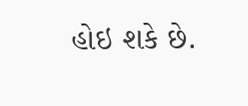હોઇ શકે છે.